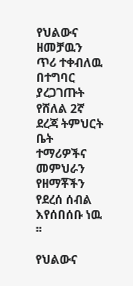የህልውና ዘመቻዉን ጥሪ ተቀብለዉ በተግባር ያረጋገጡት የሸለል 2ኛ ደረጃ ትምህርት ቤት ተማሪዎችና መምህራን የዘማቾችን የደረሰ ሰብል እየሰበሰቡ ነዉ ፡፡

የህልውና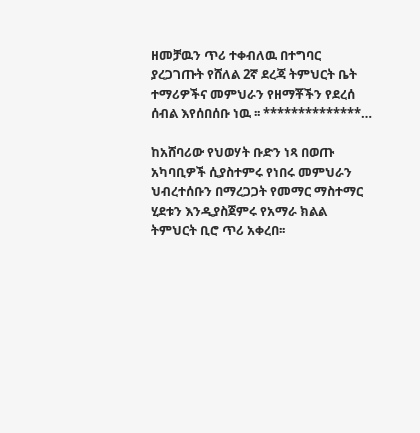ዘመቻዉን ጥሪ ተቀብለዉ በተግባር ያረጋገጡት የሸለል 2ኛ ደረጃ ትምህርት ቤት ተማሪዎችና መምህራን የዘማቾችን የደረሰ ሰብል እየሰበሰቡ ነዉ ፡፡ **************…

ከአሸባሪው የህወሃት ቡድን ነጻ በወጡ አካባቢዎች ሲያስተምሩ የነበሩ መምህራን ህብረተሰቡን በማረጋጋት የመማር ማስተማር ሂደቱን እንዲያስጀምሩ የአማራ ክልል ትምህርት ቢሮ ጥሪ አቀረበ፡፡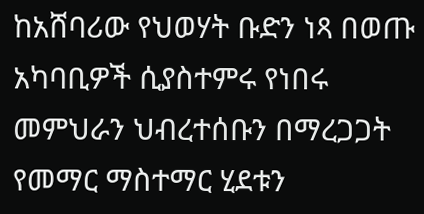ከአሸባሪው የህወሃት ቡድን ነጻ በወጡ አካባቢዎች ሲያስተምሩ የነበሩ መምህራን ህብረተሰቡን በማረጋጋት የመማር ማስተማር ሂደቱን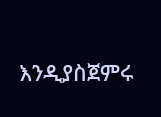እንዲያስጀምሩ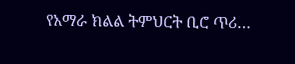የአማራ ክልል ትምህርት ቢሮ ጥሪ…